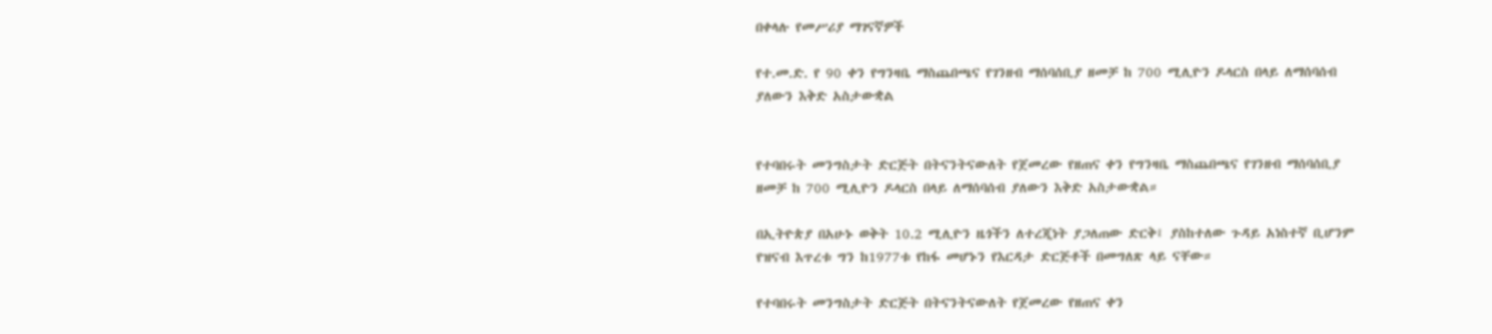በቀላሉ የመሥሪያ ማገናኛዎች

የተ.መ.ድ. የ 90 ቀን የግንዛቤ ማስጨበጫና የገንዘብ ማሰባሰቢያ ዘመቻ ከ 700 ሚሊዮን ዶላርስ በላይ ለማሰባሰብ ያለውን እቅድ አስታውቋል


የተባበሩት መንግስታት ድርጅት በትናንትናውለት የጀመረው የዘጠና ቀን የግንዛቤ ማስጨበጫና የገንዘብ ማሰባሰቢያ ዘመቻ ከ 700 ሚሊዮን ዶላርስ በላይ ለማሰባሰብ ያለውን እቅድ አስታውቋል።

በኢትዮጵያ በአሁኑ ወቅት 10.2 ሚሊዮን ዜጎችን ለተረጂነት ያጋለጠው ድርቅ፤ ያስከተለው ጉዳይ አነስተኛ ቢሆንም የዝናብ እጥረቱ ግን ከ1977ቱ የከፋ መሆኑን የእርዳታ ድርጅቶች በመግለጽ ላይ ናቸው።

የተባበሩት መንግስታት ድርጅት በትናንትናውለት የጀመረው የዘጠና ቀን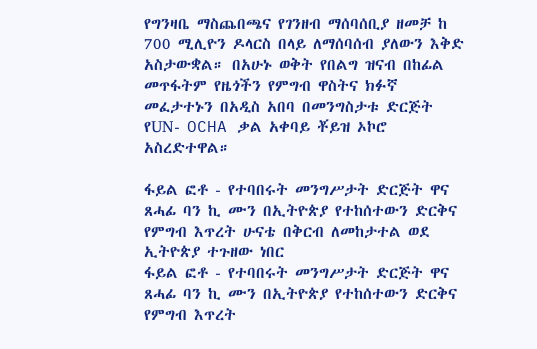የግንዛቤ ማስጨበጫና የገንዘብ ማሰባሰቢያ ዘመቻ ከ 700 ሚሊዮን ዶላርስ በላይ ለማሰባሰብ ያለውን እቅድ አስታውቋል። በአሁኑ ወቅት የበልግ ዝናብ በከፊል መጥፋትም የዜጎችን የምግብ ዋስትና ክፉኛ መፈታተኑን በአዲስ አበባ በመንግስታቱ ድርጅት የUN- OCHA ቃል አቀባይ ቾይዝ ኦኮሮ አስረድተዋል።

ፋይል ፎቶ - የተባበሩት መንግሥታት ድርጅት ዋና ጸሓፊ ባን ኪ ሙን በኢትዮጵያ የተከሰተውን ድርቅና የምግብ እጥረት ሁናቴ በቅርብ ለመከታተል ወደ ኢትዮጵያ ተጉዘው ነበር
ፋይል ፎቶ - የተባበሩት መንግሥታት ድርጅት ዋና ጸሓፊ ባን ኪ ሙን በኢትዮጵያ የተከሰተውን ድርቅና የምግብ እጥረት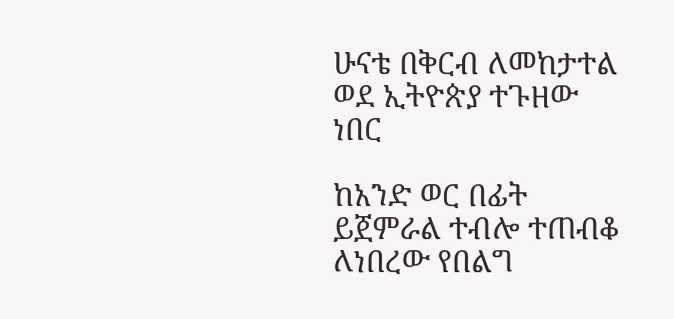ሁናቴ በቅርብ ለመከታተል ወደ ኢትዮጵያ ተጉዘው ነበር

ከአንድ ወር በፊት ይጀምራል ተብሎ ተጠብቆ ለነበረው የበልግ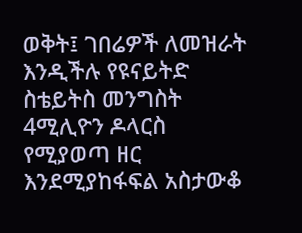ወቅት፤ ገበሬዎች ለመዝራት እንዲችሉ የዩናይትድ ስቴይትስ መንግስት 4ሚሊዮን ዶላርስ የሚያወጣ ዘር እንደሚያከፋፍል አስታውቆ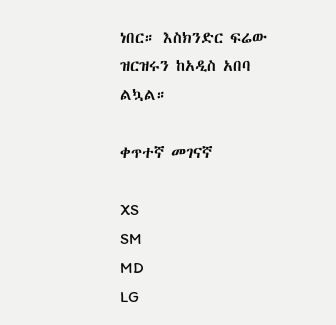ነበር። እስክንድር ፍሬው ዝርዝሩን ከአዲስ አበባ ልኳል።

ቀጥተኛ መገናኛ

XS
SM
MD
LG